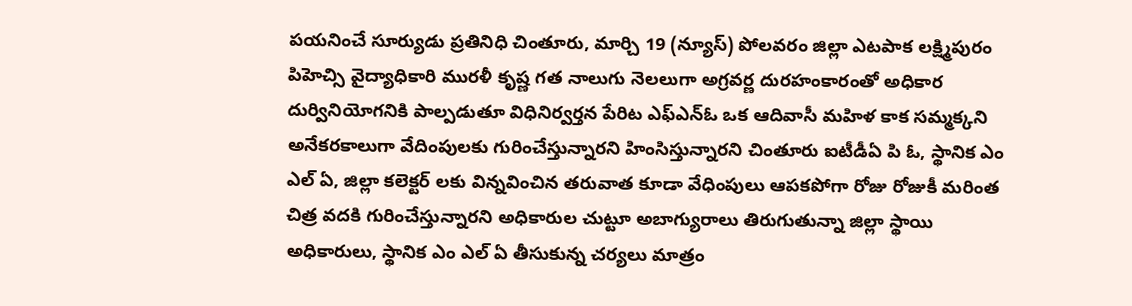పయనించే సూర్యుడు ప్రతినిధి చింతూరు, మార్చి 19 (న్యూస్) పోలవరం జిల్లా ఎటపాక లక్ష్మిపురం పిహెచ్సి వైద్యాధికారి మురళీ కృష్ణ గత నాలుగు నెలలుగా అగ్రవర్ణ దురహంకారంతో అధికార దుర్వినియోగనికి పాల్పడుతూ విధినిర్వర్తన పేరిట ఎఫ్ఎన్ఓ ఒక ఆదివాసీ మహిళ కాక సమ్మక్కని అనేకరకాలుగా వేదింపులకు గురించేస్తున్నారని హింసిస్తున్నారని చింతూరు ఐటీడీఏ పి ఓ, స్థానిక ఎం ఎల్ ఏ, జిల్లా కలెక్టర్ లకు విన్నవించిన తరువాత కూడా వేధింపులు ఆపకపోగా రోజు రోజుకీ మరింత చిత్ర వదకి గురించేస్తున్నారని అధికారుల చుట్టూ అబాగ్యురాలు తిరుగుతున్నా జిల్లా స్థాయి అధికారులు, స్థానిక ఎం ఎల్ ఏ తీసుకున్న చర్యలు మాత్రం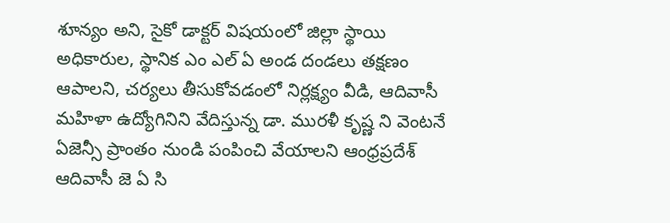శూన్యం అని, సైకో డాక్టర్ విషయంలో జిల్లా స్థాయి అధికారుల, స్థానిక ఎం ఎల్ ఏ అండ దండలు తక్షణం ఆపాలని, చర్యలు తీసుకోవడంలో నిర్లక్ష్యం వీడి, ఆదివాసీ మహిళా ఉద్యోగినిని వేదిస్తున్న డా. మురళీ కృష్ణ ని వెంటనే ఏజెన్సీ ప్రాంతం నుండి పంపించి వేయాలని ఆంధ్రప్రదేశ్ ఆదివాసీ జె ఏ సి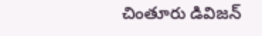చింతూరు డివిజన్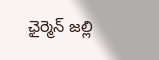ఛైర్మెన్ జల్లి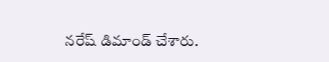నరేష్ డిమాండ్ చేశారు.